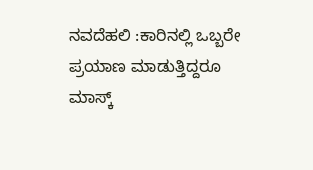ನವದೆಹಲಿ :ಕಾರಿನಲ್ಲಿ ಒಬ್ಬರೇ ಪ್ರಯಾಣ ಮಾಡುತ್ತಿದ್ದರೂ ಮಾಸ್ಕ್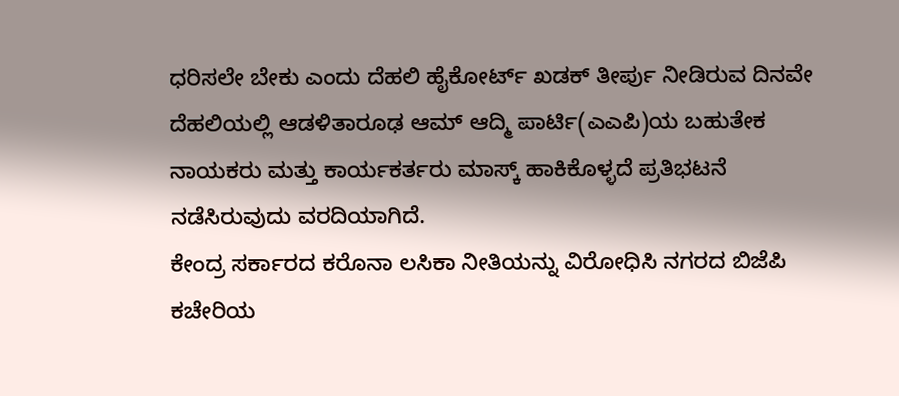ಧರಿಸಲೇ ಬೇಕು ಎಂದು ದೆಹಲಿ ಹೈಕೋರ್ಟ್ ಖಡಕ್ ತೀರ್ಪು ನೀಡಿರುವ ದಿನವೇ ದೆಹಲಿಯಲ್ಲಿ ಆಡಳಿತಾರೂಢ ಆಮ್ ಆದ್ಮಿ ಪಾರ್ಟಿ(ಎಎಪಿ)ಯ ಬಹುತೇಕ ನಾಯಕರು ಮತ್ತು ಕಾರ್ಯಕರ್ತರು ಮಾಸ್ಕ್ ಹಾಕಿಕೊಳ್ಳದೆ ಪ್ರತಿಭಟನೆ ನಡೆಸಿರುವುದು ವರದಿಯಾಗಿದೆ.
ಕೇಂದ್ರ ಸರ್ಕಾರದ ಕರೊನಾ ಲಸಿಕಾ ನೀತಿಯನ್ನು ವಿರೋಧಿಸಿ ನಗರದ ಬಿಜೆಪಿ ಕಚೇರಿಯ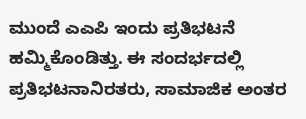ಮುಂದೆ ಎಎಪಿ ಇಂದು ಪ್ರತಿಭಟನೆ ಹಮ್ಮಿಕೊಂಡಿತ್ತು. ಈ ಸಂದರ್ಭದಲ್ಲಿ ಪ್ರತಿಭಟನಾನಿರತರು, ಸಾಮಾಜಿಕ ಅಂತರ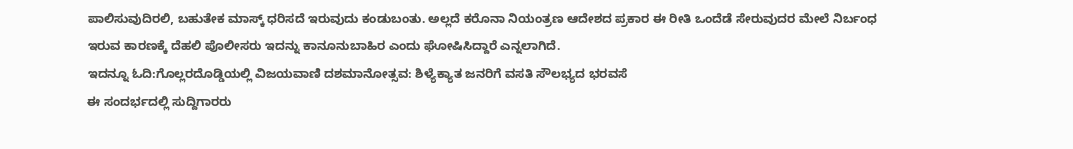ಪಾಲಿಸುವುದಿರಲಿ, ಬಹುತೇಕ ಮಾಸ್ಕ್ ಧರಿಸದೆ ಇರುವುದು ಕಂಡುಬಂತು. ಅಲ್ಲದೆ ಕರೊನಾ ನಿಯಂತ್ರಣ ಆದೇಶದ ಪ್ರಕಾರ ಈ ರೀತಿ ಒಂದೆಡೆ ಸೇರುವುದರ ಮೇಲೆ ನಿರ್ಬಂಧ ಇರುವ ಕಾರಣಕ್ಕೆ ದೆಹಲಿ ಪೊಲೀಸರು ಇದನ್ನು ಕಾನೂನುಬಾಹಿರ ಎಂದು ಘೋಷಿಸಿದ್ದಾರೆ ಎನ್ನಲಾಗಿದೆ.
ಇದನ್ನೂ ಓದಿ:ಗೊಲ್ಲರದೊಡ್ಡಿಯಲ್ಲಿ ವಿಜಯವಾಣಿ ದಶಮಾನೋತ್ಸವ: ಶಿಳ್ಯೆಕ್ಯಾತ ಜನರಿಗೆ ವಸತಿ ಸೌಲಭ್ಯದ ಭರವಸೆ
ಈ ಸಂದರ್ಭದಲ್ಲಿ ಸುದ್ದಿಗಾರರು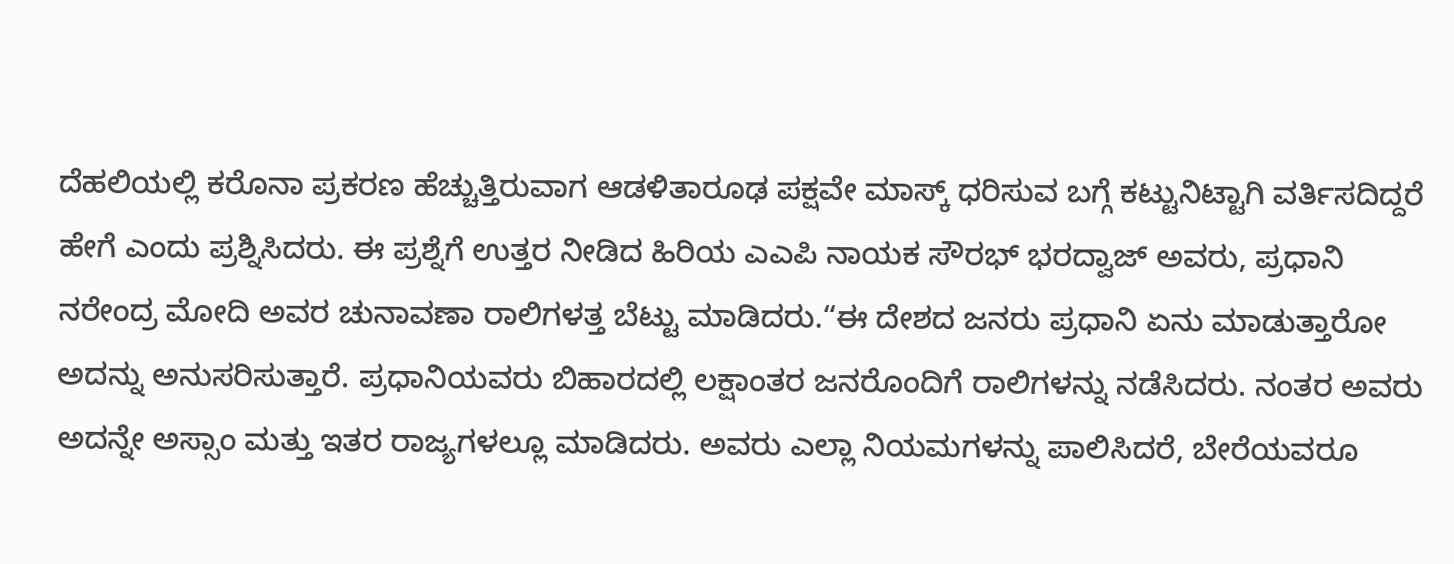ದೆಹಲಿಯಲ್ಲಿ ಕರೊನಾ ಪ್ರಕರಣ ಹೆಚ್ಚುತ್ತಿರುವಾಗ ಆಡಳಿತಾರೂಢ ಪಕ್ಷವೇ ಮಾಸ್ಕ್ ಧರಿಸುವ ಬಗ್ಗೆ ಕಟ್ಟುನಿಟ್ಟಾಗಿ ವರ್ತಿಸದಿದ್ದರೆ ಹೇಗೆ ಎಂದು ಪ್ರಶ್ನಿಸಿದರು. ಈ ಪ್ರಶ್ನೆಗೆ ಉತ್ತರ ನೀಡಿದ ಹಿರಿಯ ಎಎಪಿ ನಾಯಕ ಸೌರಭ್ ಭರದ್ವಾಜ್ ಅವರು, ಪ್ರಧಾನಿ ನರೇಂದ್ರ ಮೋದಿ ಅವರ ಚುನಾವಣಾ ರಾಲಿಗಳತ್ತ ಬೆಟ್ಟು ಮಾಡಿದರು.“ಈ ದೇಶದ ಜನರು ಪ್ರಧಾನಿ ಏನು ಮಾಡುತ್ತಾರೋ ಅದನ್ನು ಅನುಸರಿಸುತ್ತಾರೆ. ಪ್ರಧಾನಿಯವರು ಬಿಹಾರದಲ್ಲಿ ಲಕ್ಷಾಂತರ ಜನರೊಂದಿಗೆ ರಾಲಿಗಳನ್ನು ನಡೆಸಿದರು. ನಂತರ ಅವರು ಅದನ್ನೇ ಅಸ್ಸಾಂ ಮತ್ತು ಇತರ ರಾಜ್ಯಗಳಲ್ಲೂ ಮಾಡಿದರು. ಅವರು ಎಲ್ಲಾ ನಿಯಮಗಳನ್ನು ಪಾಲಿಸಿದರೆ, ಬೇರೆಯವರೂ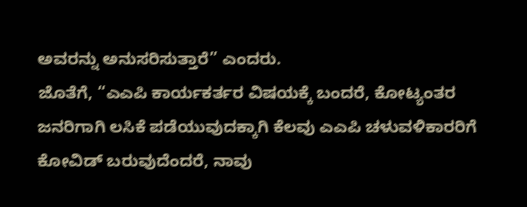ಅವರನ್ನು ಅನುಸರಿಸುತ್ತಾರೆ” ಎಂದರು.
ಜೊತೆಗೆ, “ಎಎಪಿ ಕಾರ್ಯಕರ್ತರ ವಿಷಯಕ್ಕೆ ಬಂದರೆ, ಕೋಟ್ಯಂತರ ಜನರಿಗಾಗಿ ಲಸಿಕೆ ಪಡೆಯುವುದಕ್ಕಾಗಿ ಕೆಲವು ಎಎಪಿ ಚಳುವಳಿಕಾರರಿಗೆ ಕೋವಿಡ್ ಬರುವುದೆಂದರೆ, ನಾವು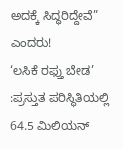ಅದಕ್ಕೆ ಸಿದ್ಧರಿದ್ದೇವೆ” ಎಂದರು!
‘ಲಸಿಕೆ ರಫ್ತು ಬೇಡ’ :ಪ್ರಸ್ತುತ ಪರಿಸ್ಥಿತಿಯಲ್ಲಿ 64.5 ಮಿಲಿಯನ್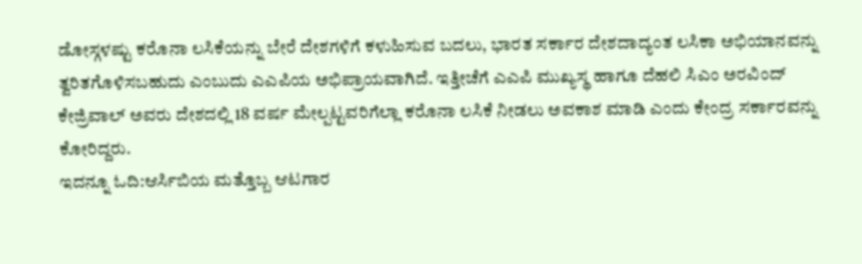ಡೋಸ್ಗಳಷ್ಟು ಕರೊನಾ ಲಸಿಕೆಯನ್ನು ಬೇರೆ ದೇಶಗಳಿಗೆ ಕಳುಹಿಸುವ ಬದಲು, ಭಾರತ ಸರ್ಕಾರ ದೇಶದಾದ್ಯಂತ ಲಸಿಕಾ ಅಭಿಯಾನವನ್ನು ತ್ವರಿತಗೊಳಿಸಬಹುದು ಎಂಬುದು ಎಎಪಿಯ ಅಭಿಪ್ರಾಯವಾಗಿದೆ. ಇತ್ತೀಚೆಗೆ ಎಎಪಿ ಮುಖ್ಯಸ್ಥ ಹಾಗೂ ದೆಹಲಿ ಸಿಎಂ ಅರವಿಂದ್ ಕೇಜ್ರಿವಾಲ್ ಅವರು ದೇಶದಲ್ಲಿ 18 ವರ್ಷ ಮೇಲ್ಪಟ್ಟವರಿಗೆಲ್ಲಾ ಕರೊನಾ ಲಸಿಕೆ ನೀಡಲು ಅವಕಾಶ ಮಾಡಿ ಎಂದು ಕೇಂದ್ರ ಸರ್ಕಾರವನ್ನು ಕೋರಿದ್ದರು.
ಇದನ್ನೂ ಓದಿ:ಆರ್ಸಿಬಿಯ ಮತ್ತೊಬ್ಬ ಆಟಗಾರ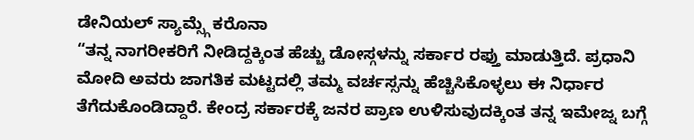ಡೇನಿಯಲ್ ಸ್ಯಾಮ್ಸ್ಗೆ ಕರೊನಾ
“ತನ್ನ ನಾಗರೀಕರಿಗೆ ನೀಡಿದ್ದಕ್ಕಿಂತ ಹೆಚ್ಚು ಡೋಸ್ಗಳನ್ನು ಸರ್ಕಾರ ರಫ್ತು ಮಾಡುತ್ತಿದೆ. ಪ್ರಧಾನಿ ಮೋದಿ ಅವರು ಜಾಗತಿಕ ಮಟ್ಟದಲ್ಲಿ ತಮ್ಮ ವರ್ಚಸ್ಸನ್ನು ಹೆಚ್ಚಿಸಿಕೊಳ್ಳಲು ಈ ನಿರ್ಧಾರ ತೆಗೆದುಕೊಂಡಿದ್ದಾರೆ. ಕೇಂದ್ರ ಸರ್ಕಾರಕ್ಕೆ ಜನರ ಪ್ರಾಣ ಉಳಿಸುವುದಕ್ಕಿಂತ ತನ್ನ ಇಮೇಜ್ನ ಬಗ್ಗೆ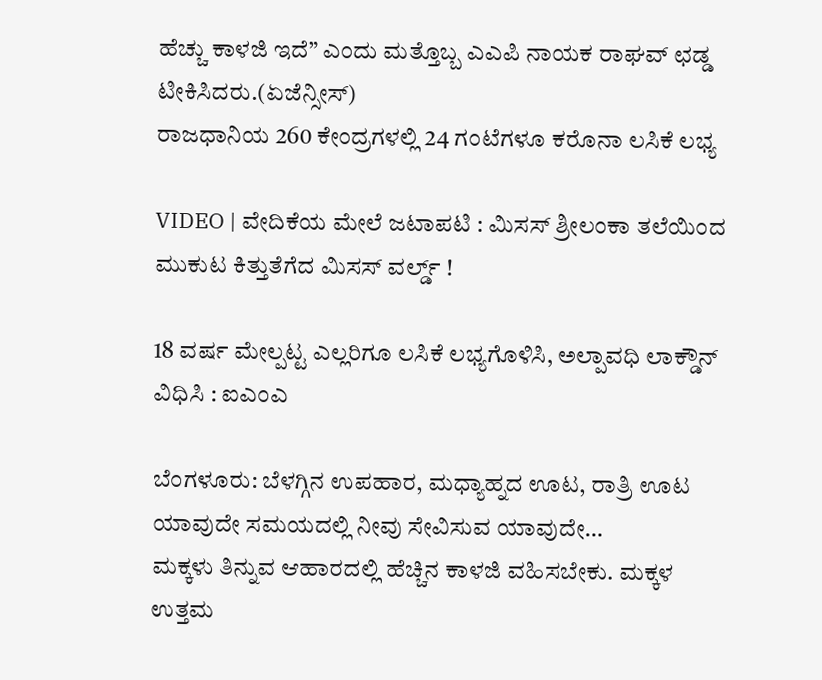ಹೆಚ್ಚು ಕಾಳಜಿ ಇದೆ” ಎಂದು ಮತ್ತೊಬ್ಬ ಎಎಪಿ ನಾಯಕ ರಾಘವ್ ಛಡ್ಡ ಟೀಕಿಸಿದರು.(ಏಜೆನ್ಸೀಸ್)
ರಾಜಧಾನಿಯ 260 ಕೇಂದ್ರಗಳಲ್ಲಿ 24 ಗಂಟೆಗಳೂ ಕರೊನಾ ಲಸಿಕೆ ಲಭ್ಯ

VIDEO | ವೇದಿಕೆಯ ಮೇಲೆ ಜಟಾಪಟಿ : ಮಿಸಸ್ ಶ್ರೀಲಂಕಾ ತಲೆಯಿಂದ ಮುಕುಟ ಕಿತ್ತುತೆಗೆದ ಮಿಸಸ್ ವರ್ಲ್ಡ್ !

18 ವರ್ಷ ಮೇಲ್ಪಟ್ಟ ಎಲ್ಲರಿಗೂ ಲಸಿಕೆ ಲಭ್ಯಗೊಳಿಸಿ, ಅಲ್ಪಾವಧಿ ಲಾಕ್ಡೌನ್ ವಿಧಿಸಿ : ಐಎಂಎ

ಬೆಂಗಳೂರು: ಬೆಳಗ್ಗಿನ ಉಪಹಾರ, ಮಧ್ಯಾಹ್ನದ ಊಟ, ರಾತ್ರಿ ಊಟ ಯಾವುದೇ ಸಮಯದಲ್ಲಿ ನೀವು ಸೇವಿಸುವ ಯಾವುದೇ…
ಮಕ್ಕಳು ತಿನ್ನುವ ಆಹಾರದಲ್ಲಿ ಹೆಚ್ಚಿನ ಕಾಳಜಿ ವಹಿಸಬೇಕು. ಮಕ್ಕಳ ಉತ್ತಮ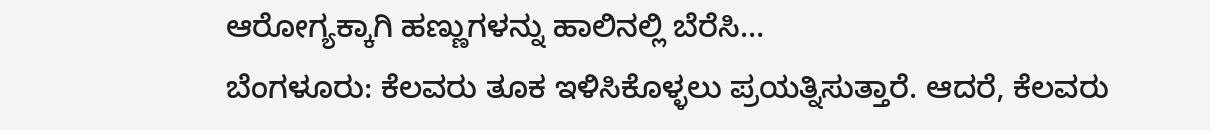ಆರೋಗ್ಯಕ್ಕಾಗಿ ಹಣ್ಣುಗಳನ್ನು ಹಾಲಿನಲ್ಲಿ ಬೆರೆಸಿ…
ಬೆಂಗಳೂರು: ಕೆಲವರು ತೂಕ ಇಳಿಸಿಕೊಳ್ಳಲು ಪ್ರಯತ್ನಿಸುತ್ತಾರೆ. ಆದರೆ, ಕೆಲವರು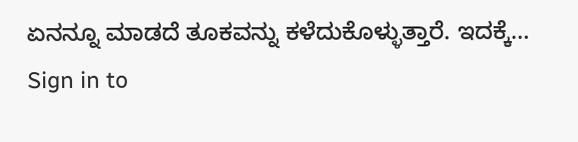ಏನನ್ನೂ ಮಾಡದೆ ತೂಕವನ್ನು ಕಳೆದುಕೊಳ್ಳುತ್ತಾರೆ. ಇದಕ್ಕೆ…
Sign in to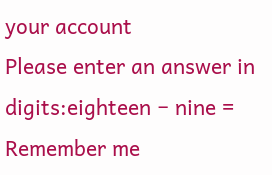your account
Please enter an answer in digits:eighteen − nine =
Remember me